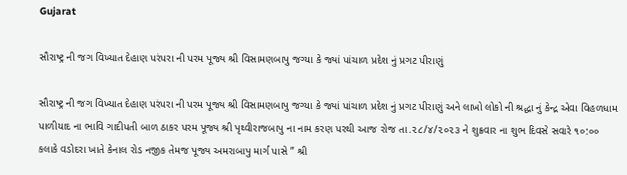Gujarat

સૌરાષ્ટ્ર ની જગ વિખ્યાત દેહાણ પરંપરા ની પરમ પૂજ્ય શ્રી વિસામણબાપુ જગ્યા કે જ્યાં પાંચાળ પ્રદેશ નું પ્રગટ પીરાણું

સૌરાષ્ટ્ર ની જગ વિખ્યાત દેહાણ પરંપરા ની પરમ પૂજ્ય શ્રી વિસામણબાપુ જગ્યા કે જ્યાં પાંચાળ પ્રદેશ નું પ્રગટ પીરાણું અને લાખો લોકો ની શ્રદ્ધા નું કેન્દ્ર એવા વિહળધામ પાળીયાદ ના ભાવિ ગાદીપતી બાળ ઠાકર પરમ પૂજ્ય શ્રી પૃથ્વીરાજબાપુ ના નામ કરણ પરથી આજ રોજ તા.૨૮/૪/૨૦૨૩ ને શુક્રવાર ના શુભ દિવસે સવારે ૧૦:૦૦ કલાકે વડોદરા ખાતે કેનાલ રોડ નજીક તેમજ પૂજ્ય અમરાબાપુ માર્ગ પાસે ” શ્રી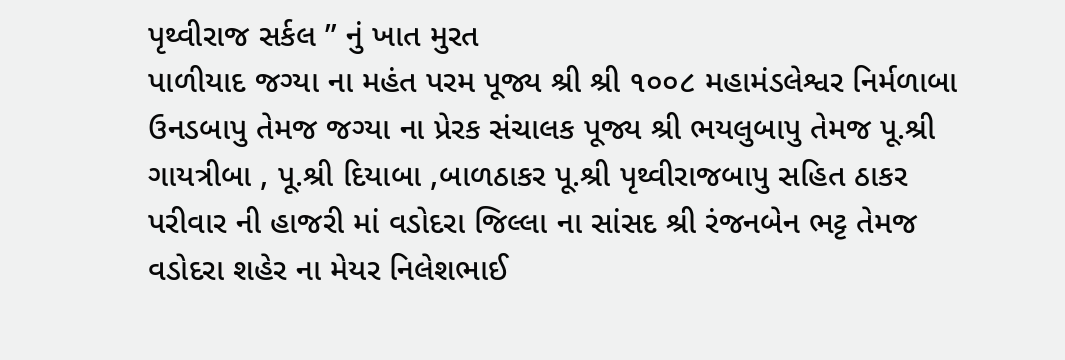પૃથ્વીરાજ સર્કલ ” નું ખાત મુરત
પાળીયાદ જગ્યા ના મહંત પરમ પૂજ્ય શ્રી શ્રી ૧૦૦૮ મહામંડલેશ્વર નિર્મળાબા ઉનડબાપુ તેમજ જગ્યા ના પ્રેરક સંચાલક પૂજ્ય શ્રી ભયલુબાપુ તેમજ પૂ.શ્રી ગાયત્રીબા , પૂ.શ્રી દિયાબા ,બાળઠાકર પૂ.શ્રી પૃથ્વીરાજબાપુ સહિત ઠાકર પરીવાર ની હાજરી માં વડોદરા જિલ્લા ના સાંસદ શ્રી રંજનબેન ભટ્ટ તેમજ વડોદરા શહેર ના મેયર નિલેશભાઈ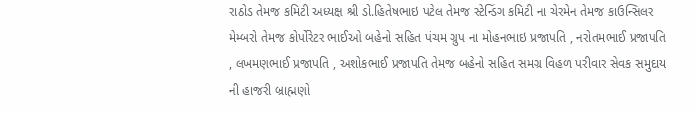રાઠોડ તેમજ કમિટી અધ્યક્ષ શ્રી ડો.હિતેષભાઇ પટેલ તેમજ સ્ટેન્ડિંગ કમિટી ના ચેરમેન તેમજ કાઉન્સિલર મેમ્બરો તેમજ કોર્પોરેટર ભાઈઓ બહેનો સહિત પંચમ ગ્રુપ ના મોહનભાઇ પ્રજાપતિ , નરોતમભાઈ પ્રજાપતિ , લખમણભાઈ પ્રજાપતિ , અશોકભાઈ પ્રજાપતિ તેમજ બહેનો સહિત સમગ્ર વિહળ પરીવાર સેવક સમુદાય ની હાજરી બ્રાહ્મણો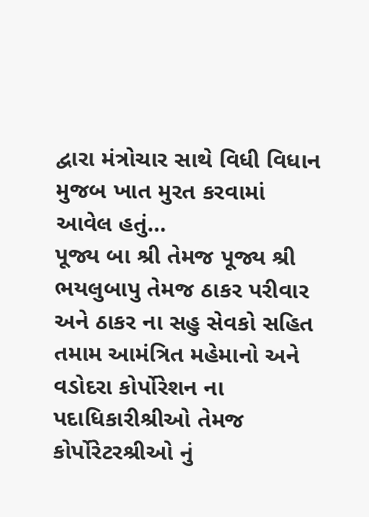દ્વારા મંત્રોચાર સાથે વિધી વિધાન મુજબ ખાત મુરત કરવામાં આવેલ હતું…
પૂજ્ય બા શ્રી તેમજ પૂજ્ય શ્રી ભયલુબાપુ તેમજ ઠાકર પરીવાર અને ઠાકર ના સહુ સેવકો સહિત તમામ આમંત્રિત મહેમાનો અને વડોદરા કોર્પોરેશન ના પદાધિકારીશ્રીઓ તેમજ કોર્પોરેટરશ્રીઓ નું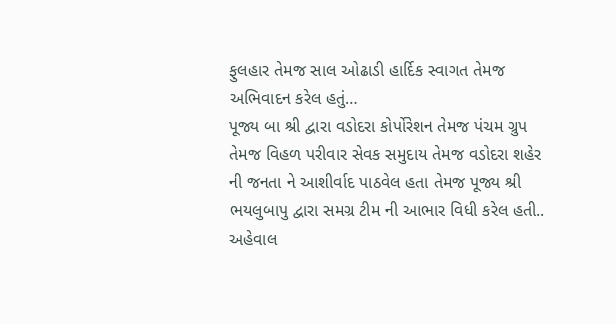ફુલહાર તેમજ સાલ ઓઢાડી હાર્દિક સ્વાગત તેમજ અભિવાદન કરેલ હતું…
પૂજ્ય બા શ્રી દ્વારા વડોદરા કોર્પોરેશન તેમજ પંચમ ગ્રુપ તેમજ વિહળ પરીવાર સેવક સમુદાય તેમજ વડોદરા શહેર ની જનતા ને આશીર્વાદ પાઠવેલ હતા તેમજ પૂજ્ય શ્રી ભયલુબાપુ દ્વારા સમગ્ર ટીમ ની આભાર વિધી કરેલ હતી..
અહેવાલ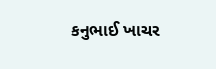કનુભાઈ ખાચર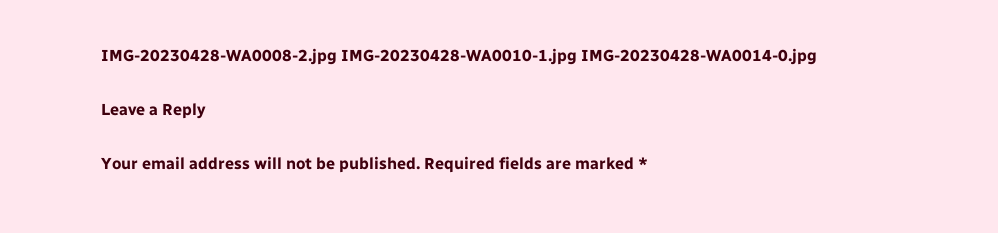IMG-20230428-WA0008-2.jpg IMG-20230428-WA0010-1.jpg IMG-20230428-WA0014-0.jpg

Leave a Reply

Your email address will not be published. Required fields are marked *